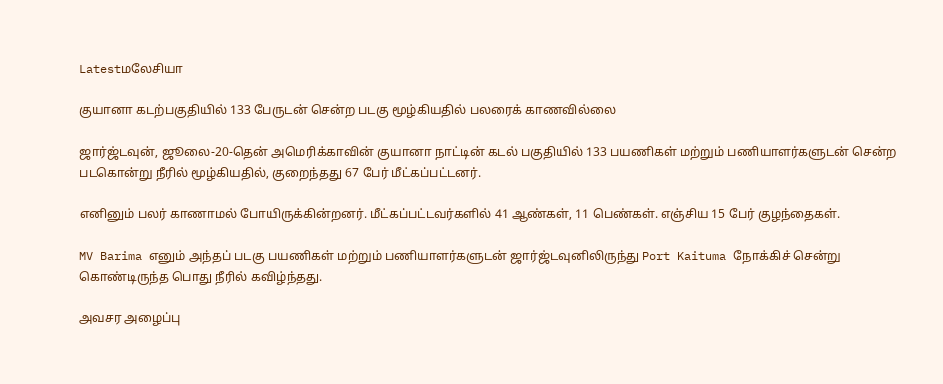Latestமலேசியா

குயானா கடற்பகுதியில் 133 பேருடன் சென்ற படகு மூழ்கியதில் பலரைக் காணவில்லை

ஜார்ஜ்டவுன், ஜூலை-20-தென் அமெரிக்காவின் குயானா நாட்டின் கடல் பகுதியில் 133 பயணிகள் மற்றும் பணியாளர்களுடன் சென்ற படகொன்று நீரில் மூழ்கியதில், குறைந்தது 67 பேர் மீட்கப்பட்டனர்.

எனினும் பலர் காணாமல் போயிருக்கின்றனர். மீட்கப்பட்டவர்களில் 41 ஆண்கள், 11 பெண்கள். எஞ்சிய 15 பேர் குழந்தைகள்.

MV Barima எனும் அந்தப் படகு பயணிகள் மற்றும் பணியாளர்களுடன் ஜார்ஜ்டவுனிலிருந்து Port Kaituma நோக்கிச் சென்று கொண்டிருந்த பொது நீரில் கவிழ்ந்தது.

அவசர அழைப்பு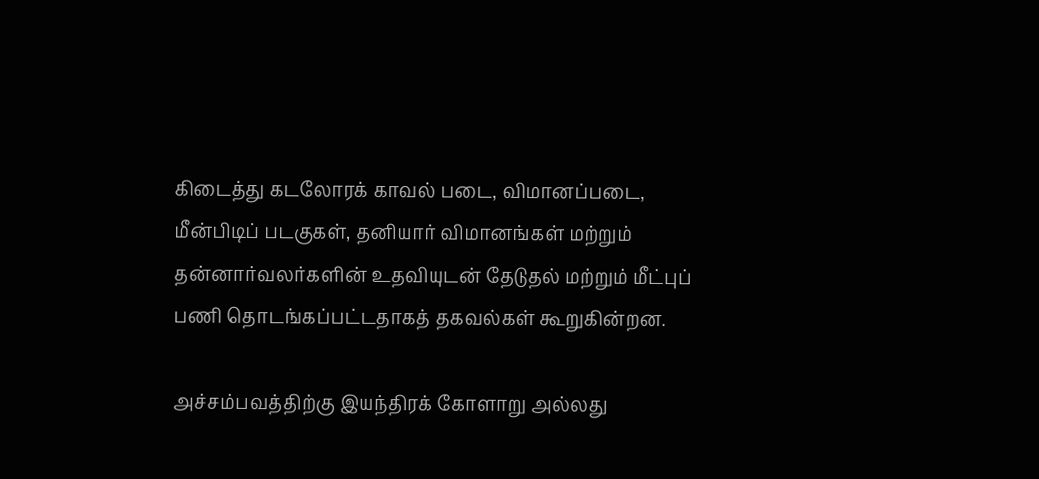கிடைத்து கடலோரக் காவல் படை, விமானப்படை, மீன்பிடிப் படகுகள், தனியார் விமானங்கள் மற்றும் தன்னார்வலர்களின் உதவியுடன் தேடுதல் மற்றும் மீட்புப் பணி தொடங்கப்பட்டதாகத் தகவல்கள் கூறுகின்றன.

அச்சம்பவத்திற்கு இயந்திரக் கோளாறு அல்லது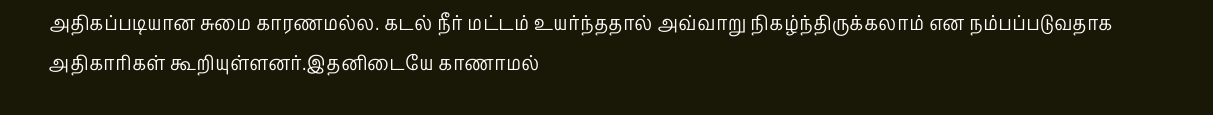அதிகப்படியான சுமை காரணமல்ல. கடல் நீர் மட்டம் உயர்ந்ததால் அவ்வாறு நிகழ்ந்திருக்கலாம் என நம்பப்படுவதாக அதிகாரிகள் கூறியுள்ளனர்.இதனிடையே காணாமல்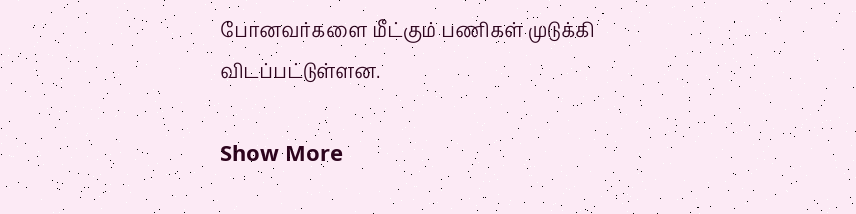போனவர்களை மீட்கும் பணிகள் முடுக்கி விடப்பட்டுள்ளன.

Show More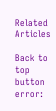Related Articles

Back to top button
error: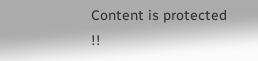Content is protected !!